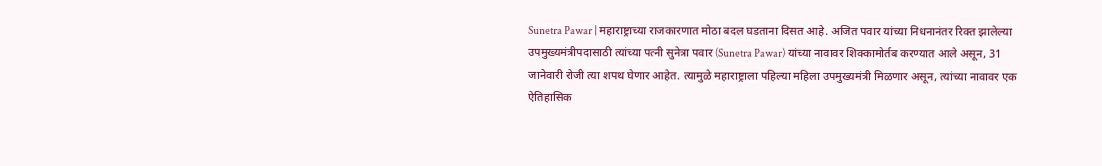Sunetra Pawar | महाराष्ट्राच्या राजकारणात मोठा बदल घडताना दिसत आहे. अजित पवार यांच्या निधनानंतर रिक्त झालेल्या उपमुख्यमंत्रीपदासाठी त्यांच्या पत्नी सुनेत्रा पवार (Sunetra Pawar) यांच्या नावावर शिक्कामोर्तब करण्यात आले असून, 31 जानेवारी रोजी त्या शपथ घेणार आहेत. त्यामुळे महाराष्ट्राला पहिल्या महिला उपमुख्यमंत्री मिळणार असून, त्यांच्या नावावर एक ऐतिहासिक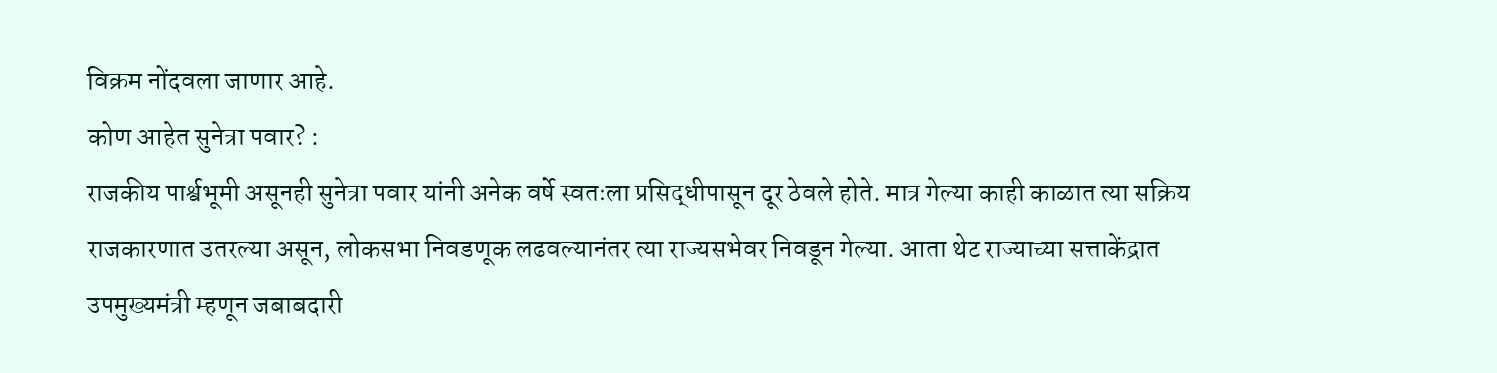विक्रम नोंदवला जाणार आहे.
कोण आहेत सुनेत्रा पवार? :
राजकीय पार्श्वभूमी असूनही सुनेत्रा पवार यांनी अनेक वर्षे स्वतःला प्रसिद्धीपासून दूर ठेवले होते. मात्र गेल्या काही काळात त्या सक्रिय राजकारणात उतरल्या असून, लोकसभा निवडणूक लढवल्यानंतर त्या राज्यसभेवर निवडून गेल्या. आता थेट राज्याच्या सत्ताकेंद्रात उपमुख्यमंत्री म्हणून जबाबदारी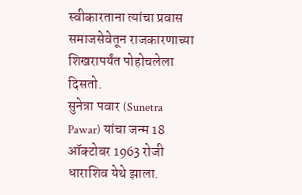स्वीकारताना त्यांचा प्रवास समाजसेवेतून राजकारणाच्या शिखरापर्यंत पोहोचलेला दिसतो.
सुनेत्रा पवार (Sunetra Pawar) यांचा जन्म 18 ऑक्टोबर 1963 रोजी धाराशिव येथे झाला.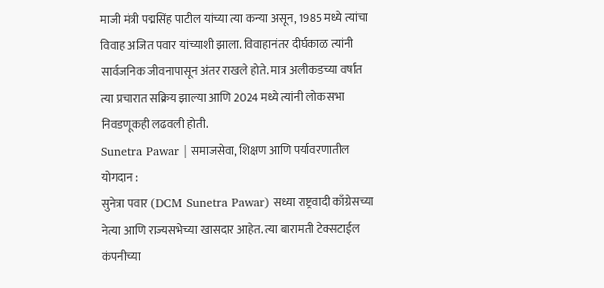माजी मंत्री पद्मसिंह पाटील यांच्या त्या कन्या असून, 1985 मध्ये त्यांचा विवाह अजित पवार यांच्याशी झाला. विवाहानंतर दीर्घकाळ त्यांनी सार्वजनिक जीवनापासून अंतर राखले होते. मात्र अलीकडच्या वर्षांत त्या प्रचारात सक्रिय झाल्या आणि 2024 मध्ये त्यांनी लोकसभा निवडणूकही लढवली होती.
Sunetra Pawar | समाजसेवा, शिक्षण आणि पर्यावरणातील योगदान :
सुनेत्रा पवार (DCM Sunetra Pawar) सध्या राष्ट्रवादी काँग्रेसच्या नेत्या आणि राज्यसभेच्या खासदार आहेत. त्या बारामती टेक्सटाईल कंपनीच्या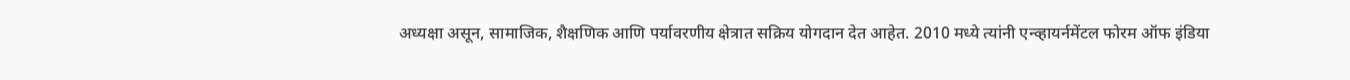अध्यक्षा असून, सामाजिक, शैक्षणिक आणि पर्यावरणीय क्षेत्रात सक्रिय योगदान देत आहेत. 2010 मध्ये त्यांनी एन्व्हायर्नमेंटल फोरम ऑफ इंडिया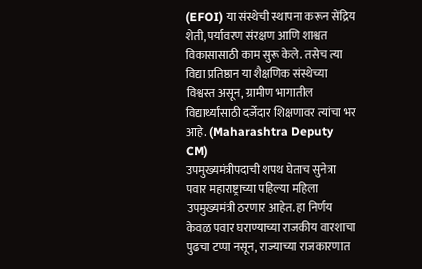(EFOI) या संस्थेची स्थापना करून सेंद्रिय शेती, पर्यावरण संरक्षण आणि शाश्वत विकासासाठी काम सुरू केले. तसेच त्या विद्या प्रतिष्ठान या शैक्षणिक संस्थेच्या विश्वस्त असून, ग्रामीण भागातील विद्यार्थ्यांसाठी दर्जेदार शिक्षणावर त्यांचा भर आहे. (Maharashtra Deputy CM)
उपमुख्यमंत्रीपदाची शपथ घेताच सुनेत्रा पवार महाराष्ट्राच्या पहिल्या महिला उपमुख्यमंत्री ठरणार आहेत. हा निर्णय केवळ पवार घराण्याच्या राजकीय वारशाचा पुढचा टप्पा नसून, राज्याच्या राजकारणात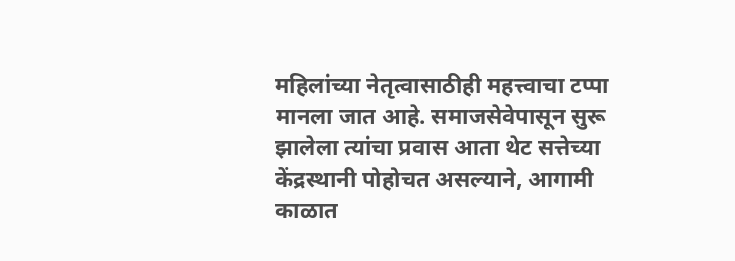महिलांच्या नेतृत्वासाठीही महत्त्वाचा टप्पा मानला जात आहे. समाजसेवेपासून सुरू झालेला त्यांचा प्रवास आता थेट सत्तेच्या केंद्रस्थानी पोहोचत असल्याने, आगामी काळात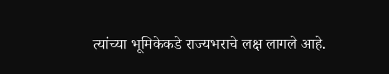त्यांच्या भूमिकेकडे राज्यभराचे लक्ष लागले आहे.